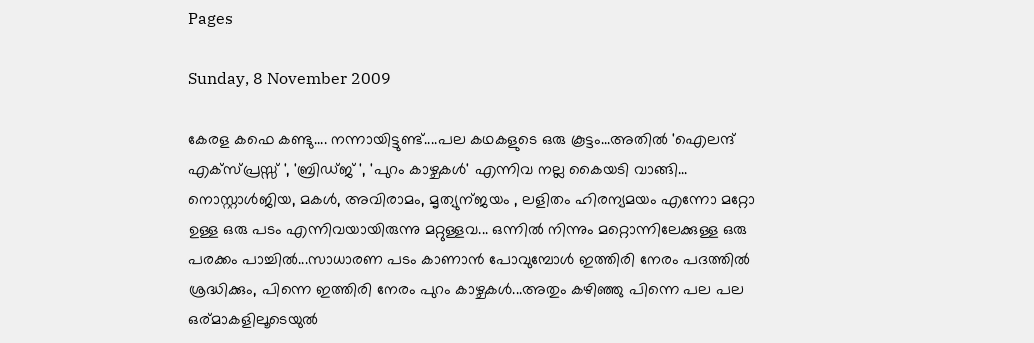Pages

Sunday, 8 November 2009

കേരള കഫെ കണ്ടു.... നന്നായിട്ടുണ്ട്....പല കഥകളുടെ ഒരു കൂട്ടം...അതില്‍ 'ഐലന്ദ്‌ എക്സ്പ്രസ്സ് ', 'ബ്രിഡ്ജ് ', 'പുറം കാഴ്ചകള്‍' എന്നിവ നല്ല കൈയടി വാങ്ങി... നൊസ്റ്റാള്‍ജിയ, മകള്‍, അവിരാമം, മൃത്യുന്ജയം , ലളിതം ഹിരന്യമയം എന്നോ മറ്റോ ഉള്ള ഒരു പടം എന്നിവയായിരുന്നു മറ്റുള്ളവ... ഒന്നില്‍ നിന്നും മറ്റൊന്നിലേക്കുള്ള ഒരു പരക്കം പാച്ചില്‍...സാധാരണ പടം കാണാന്‍ പോവുമ്പോള്‍ ഇത്തിരി നേരം പദത്തില്‍ ശ്രദ്ധിക്കും, പിന്നെ ഇത്തിരി നേരം പുറം കാഴ്ചകള്‍...അതും കഴിഞ്ഞു പിന്നെ പല പല ഒര്മാകളിലൂടെയുല്‍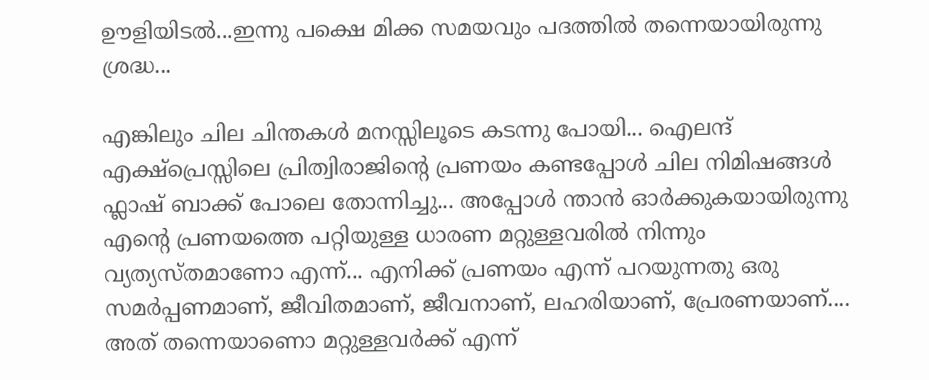ഊളിയിടല്‍...ഇന്നു പക്ഷെ മിക്ക സമയവും പദത്തില്‍ തന്നെയായിരുന്നു ശ്രദ്ധ...

എങ്കിലും ചില ചിന്തകള്‍ മനസ്സിലൂടെ കടന്നു പോയി... ഐലന്ദ്‌ എക്ഷ്പ്രെസ്സിലെ പ്രിത്വിരാജിന്റെ പ്രണയം കണ്ടപ്പോള്‍ ചില നിമിഷങ്ങള്‍ ഫ്ലാഷ് ബാക്ക് പോലെ തോന്നിച്ചു... അപ്പോള്‍ ന്താന്‍ ഓര്‍ക്കുകയായിരുന്നു എന്റെ പ്രണയത്തെ പറ്റിയുള്ള ധാരണ മറ്റുള്ളവരില്‍ നിന്നും വ്യത്യസ്തമാണോ എന്ന്... എനിക്ക് പ്രണയം എന്ന് പറയുന്നതു ഒരു സമര്‍പ്പണമാണ്‌, ജീവിതമാണ്‌, ജീവനാണ്, ലഹരിയാണ്, പ്രേരണയാണ്.... അത് തന്നെയാണൊ മറ്റുള്ളവര്‍ക്ക് എന്ന്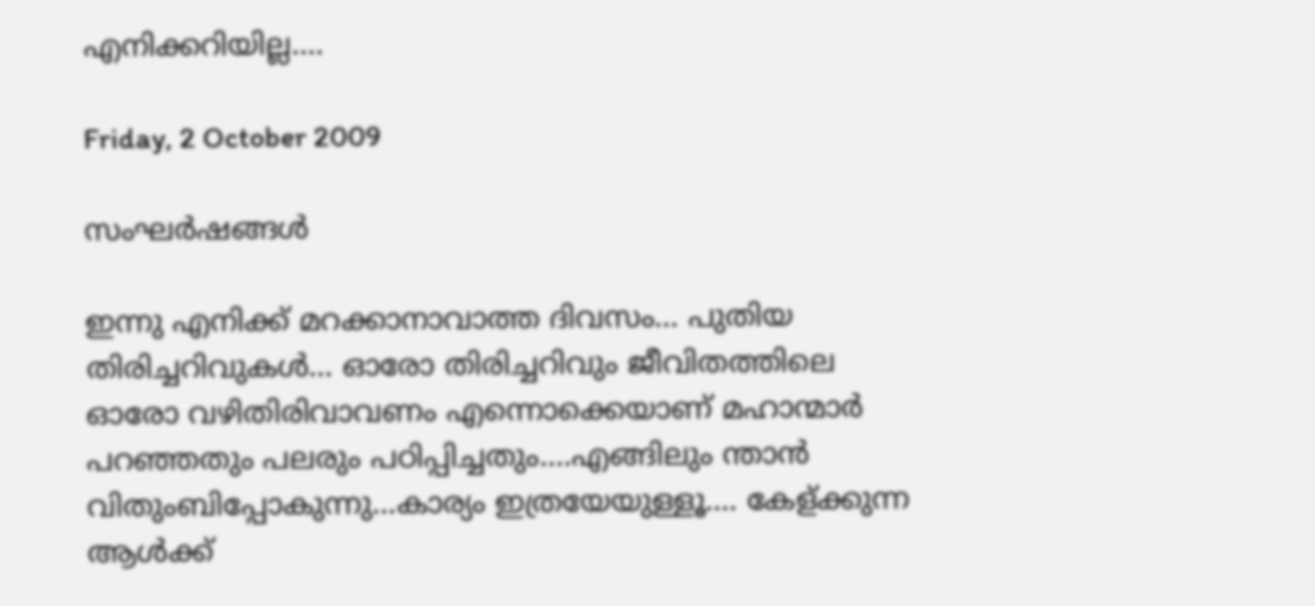എനിക്കറിയില്ല....

Friday, 2 October 2009

സംഘര്‍ഷങ്ങള്‍

ഇന്നു എനിക്ക് മറക്കാനാവാത്ത ദിവസം... പുതിയ തിരിച്ചറിവുകള്‍... ഓരോ തിരിച്ചറിവും ജീവിതത്തിലെ ഓരോ വഴിതിരിവാവണം എന്നൊക്കെയാണ് മഹാന്മാര്‍ പറഞ്ഞതും പലരും പഠിപ്പിച്ചതും....എങ്ങിലും ന്താന്‍ വിതുംബിപ്പോകുന്നു...കാര്യം ഇത്രയേയുള്ളൂ.... കേള്ക്കുന്ന ആള്‍ക്ക്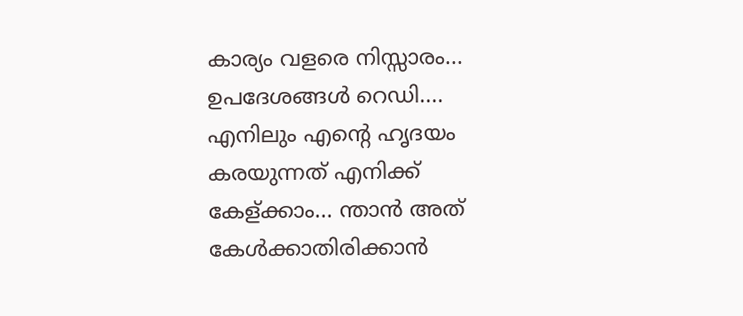കാര്യം വളരെ നിസ്സാരം... ഉപദേശങ്ങള്‍ റെഡി.... എനിലും എന്റെ ഹൃദയം കരയുന്നത് എനിക്ക് കേള്ക്കാം... ന്താന്‍ അത് കേള്‍ക്കാതിരിക്കാന്‍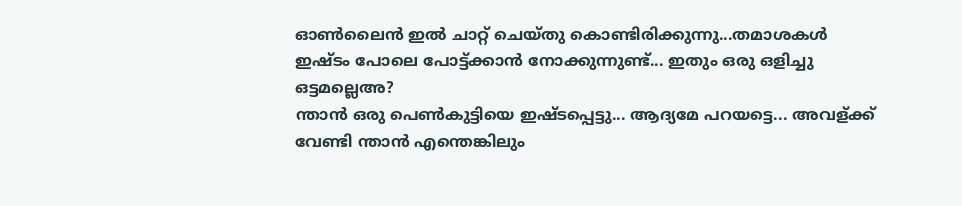ഓണ്‍ലൈന്‍ ഇല്‍ ചാറ്റ് ചെയ്തു കൊണ്ടിരിക്കുന്നു...തമാശകള്‍ ഇഷ്ടം പോലെ പോട്ട്ക്കാന്‍ നോക്കുന്നുണ്ട്... ഇതും ഒരു ഒളിച്ചു ഒട്ടമല്ലെഅ?
ന്താന്‍ ഒരു പെണ്‍കുട്ടിയെ ഇഷ്ടപ്പെട്ടു... ആദ്യമേ പറയട്ടെ... അവള്ക്ക് വേണ്ടി ന്താന്‍ എന്തെങ്കിലും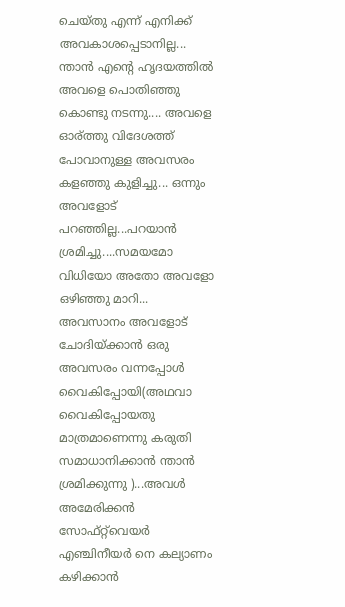ചെയ്തു എന്ന് എനിക്ക് അവകാശപ്പെടാനില്ല... ന്താന്‍ എന്റെ ഹൃദയത്തില്‍ അവളെ പൊതിഞ്ഞു കൊണ്ടു നടന്നു.... അവളെ ഓര്ത്തു വിദേശത്ത് പോവാനുള്ള അവസരം കളഞ്ഞു കുളിച്ചു... ഒന്നും അവളോട്‌ പറഞ്ഞില്ല...പറയാന്‍ ശ്രമിച്ചു....സമയമോ വിധിയോ അതോ അവളോ ഒഴിഞ്ഞു മാറി...
അവസാനം അവളോട്‌ ചോദിയ്ക്കാന്‍ ഒരു അവസരം വന്നപ്പോള്‍ വൈകിപ്പോയി(അഥവാ വൈകിപ്പോയതു മാത്രമാണെന്നു കരുതി സമാധാനിക്കാന്‍ ന്താന്‍ ശ്രമിക്കുന്നു )...അവള്‍ അമേരിക്കന്‍ സോഫ്റ്റ്‌വെയര്‍ എഞ്ചിനീയര്‍ നെ കല്യാണം കഴിക്കാന്‍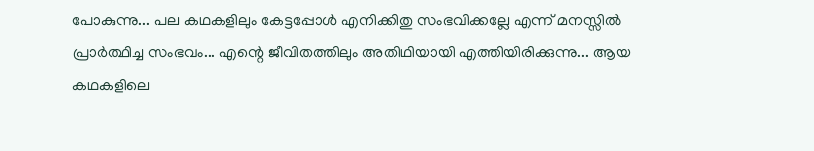പോകുന്നു... പല കഥകളിലും കേട്ടപ്പോള്‍ എനിക്കിതു സംഭവിക്കല്ലേ എന്ന് മനസ്സില്‍ പ്രാര്‍ത്ഥിച്ച സംഭവം... എന്റെ ജീവിതത്തിലും അതിഥിയായി എത്തിയിരിക്കുന്നു... ആയ കഥകളിലെ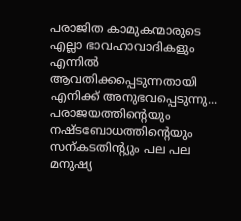പരാജിത കാമുകന്മാരുടെ എല്ലാ ഭാവഹാവാദികളും എന്നില്‍ ആവതിക്കപ്പെടുന്നതായി എനിക്ക് അനുഭവപ്പെടുന്നു... പരാജയത്തിന്റെയും നഷ്ടബോധത്തിന്റെയും സന്കടതിന്റ്യും പല പല മനുഷ്യ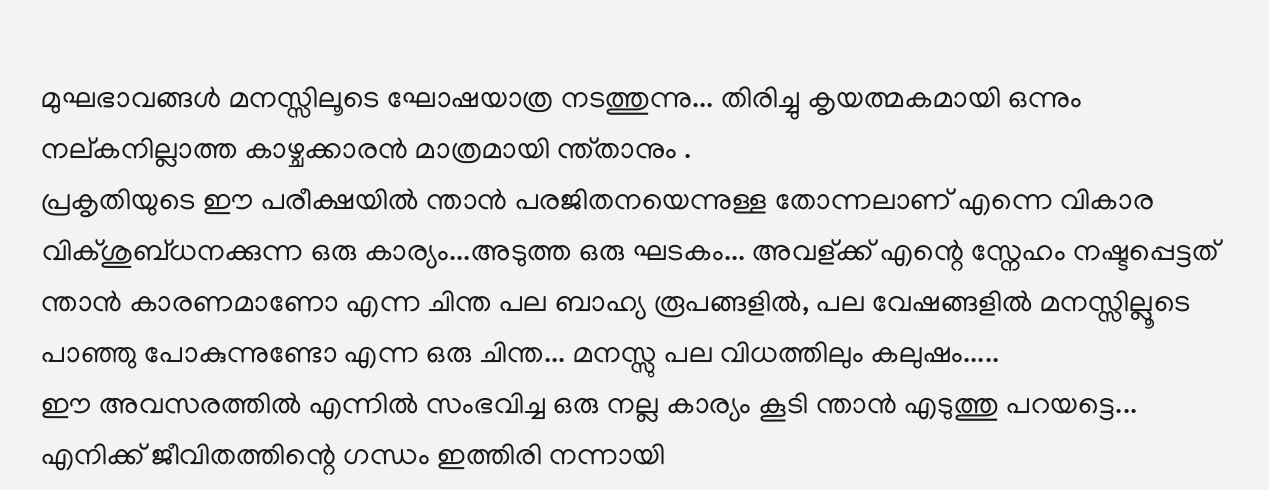മുഘഭാവങ്ങള്‍ മനസ്സിലൂടെ ഘോഷയാത്ര നടത്തുന്നു... തിരിച്ചു കൃയത്മകമായി ഒന്നും നല്കനില്ലാത്ത കാഴ്ചക്കാരന്‍ മാത്രമായി ന്ത്താനും .
പ്രകൃതിയുടെ ഈ പരീക്ഷയില്‍ ന്താന്‍ പരജിതനയെന്നുള്ള തോന്നലാണ് എന്നെ വികാര വിക്ശുബ്ധനക്കുന്ന ഒരു കാര്യം...അടുത്ത ഒരു ഘടകം... അവള്ക്ക് എന്റെ സ്നേഹം നഷ്ടപ്പെട്ടത്‌ ന്താന്‍ കാരണമാണോ എന്ന ചിന്ത പല ബാഹ്യ രൂപങ്ങളില്‍, പല വേഷങ്ങളില്‍ മനസ്സില്ലൂടെ പാഞ്ഞു പോകുന്നുണ്ടോ എന്ന ഒരു ചിന്ത... മനസ്സു പല വിധത്തിലും കലുഷം.....
ഈ അവസരത്തില്‍ എന്നില്‍ സംഭവിച്ച ഒരു നല്ല കാര്യം കൂടി ന്താന്‍ എടുത്തു പറയട്ടെ...
എനിക്ക് ജീവിതത്തിന്റെ ഗന്ധം ഇത്തിരി നന്നായി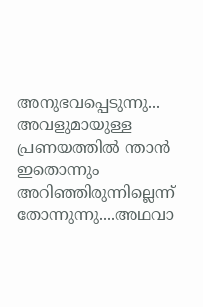അനുഭവപ്പെടുന്നു... അവളുമായുള്ള പ്രണയത്തില്‍ ന്താന്‍ ഇതൊന്നും അറിഞ്ഞിരുന്നില്ലെന്ന് തോന്നുന്നു....അഥവാ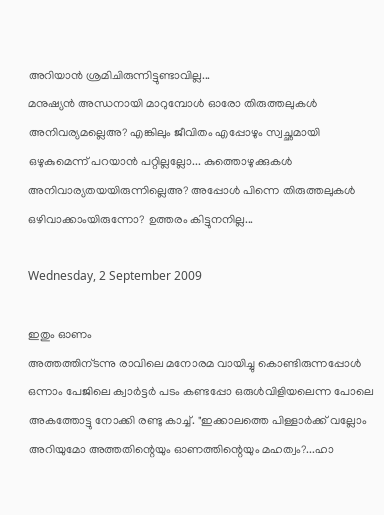അറിയാന്‍ ശ്രമിചിരുന്നിട്ടുണ്ടാവില്ല...
മനുഷ്യന്‍ അന്ധനായി മാറുമ്പോള്‍ ഓരോ തിരുത്തലുകള്‍ അനിവര്യമല്ലെഅ? എങ്കിലും ജീവിതം എപ്പോഴും സ്വച്ഛമായി ഒഴുകുമെന്ന് പറയാന്‍ പറ്റില്ലല്ലോ... കുത്തൊഴുക്കുകള്‍ അനിവാര്യതയയിരുന്നില്ലെഅ? അപ്പോള്‍ പിന്നെ തിരുത്തലുകള്‍ ഒഴിവാക്കാംയിരുന്നോ? ഉത്തരം കിട്ടുനനില്ല...

Wednesday, 2 September 2009

ഇതും ഓണം
അത്തത്തിന്ടന്നു രാവിലെ മനോരമ വായിച്ചു കൊണ്ടിരുന്നപ്പോള്‍ ഒന്നാം പേജിലെ ക്വാര്‍ട്ടര്‍ പടം കണ്ടപ്പോ ഒരുള്‍വിളിയലെന്ന പോലെ അകത്തോട്ടു നോക്കി രണ്ടു കാച്ച്. "ഇക്കാലത്തെ പിള്ളാര്‍ക്ക് വല്ലോം അറിയുമോ അത്തതിന്റെയും ഓണത്തിന്റെയും മഹത്വം?...ഹാ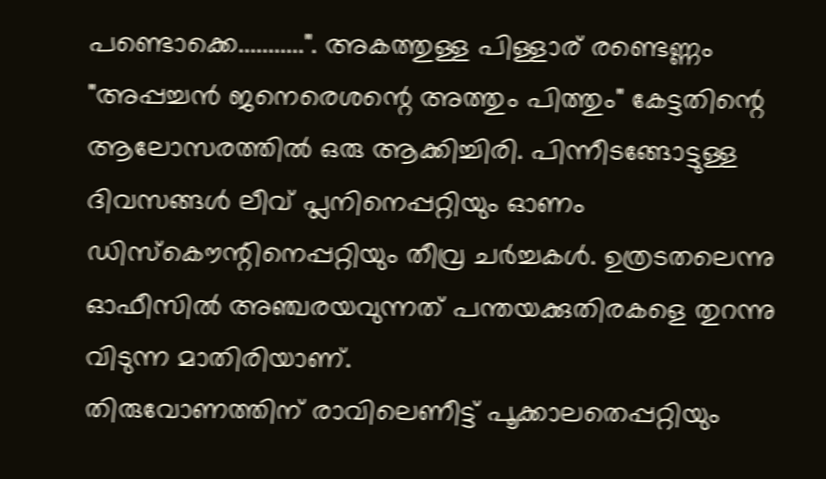പണ്ടൊക്കെ...........". അകത്തുള്ള പിള്ളാര്‌ രണ്ടെണ്ണം "അപ്പച്ചന്‍ ജനെരെശന്റെ അത്തും പിത്തും" കേട്ടതിന്റെ ആലോസരത്തില്‍ ഒരു ആക്കിച്ചിരി. പിന്നീടങ്ങോട്ടുള്ള ദിവസങ്ങള്‍ ലീവ് പ്ലനിനെപ്പറ്റിയും ഓണം ഡിസ്കൌന്റിനെപ്പറ്റിയും തീവ്ര ചര്‍ച്ചകള്‍. ഉത്രടതലെന്നു ഓഫീസില്‍ അഞ്ചരയവുന്നത് പന്തയക്കുതിരകളെ തുറന്നു വിടുന്ന മാതിരിയാണ്.
തിരുവോണത്തിന് രാവിലെണീട്ട് പൂക്കാലതെപ്പറ്റിയും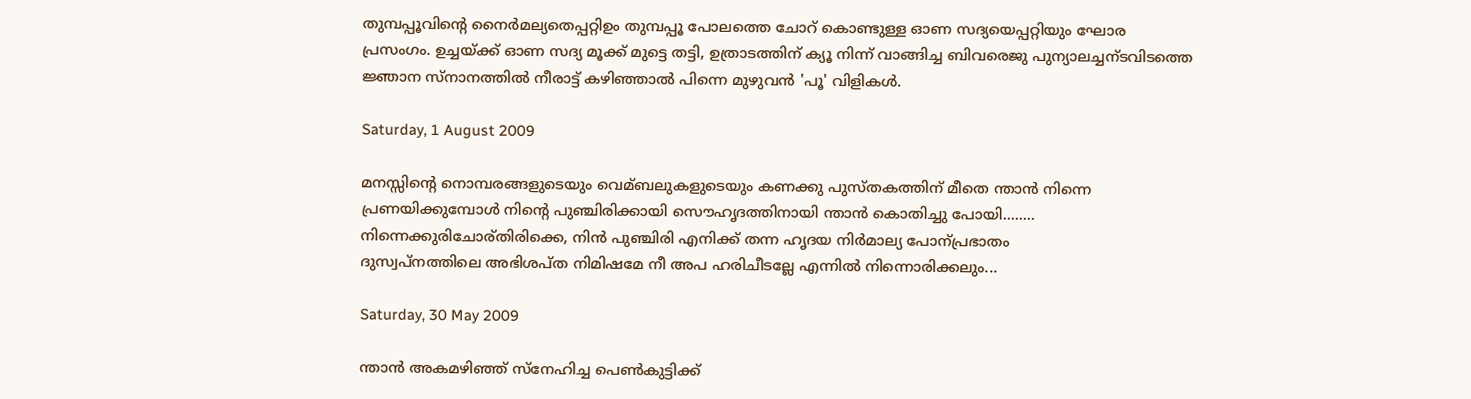തുമ്പപ്പൂവിന്റെ നൈര്‍മല്യതെപ്പറ്റിഉം തുമ്പപ്പൂ പോലത്തെ ചോറ് കൊണ്ടുള്ള ഓണ സദ്യയെപ്പറ്റിയും ഘോര പ്രസംഗം. ഉച്ചയ്ക്ക് ഓണ സദ്യ മൂക്ക് മുട്ടെ തട്ടി, ഉത്രാടത്തിന് ക്യൂ നിന്ന് വാങ്ങിച്ച ബിവരെജു പുന്യാലച്ചന്ടവിടത്തെ ജ്ഞാന സ്നാനത്തില്‍ നീരാട്ട് കഴിഞ്ഞാല്‍ പിന്നെ മുഴുവന്‍ 'പൂ' വിളികള്‍.

Saturday, 1 August 2009

മനസ്സിന്റെ നൊമ്പരങ്ങളുടെയും വെമ്ബലുകളുടെയും കണക്കു പുസ്തകത്തിന് മീതെ ന്താന്‍ നിന്നെ പ്രണയിക്കുമ്പോള്‍ നിന്റെ പുഞ്ചിരിക്കായി സൌഹൃദത്തിനായി ന്താന്‍ കൊതിച്ചു പോയി........
നിന്നെക്കുരിചോര്തിരിക്കെ, നിന്‍ പുഞ്ചിരി എനിക്ക് തന്ന ഹൃദയ നിര്‍മാല്യ പോന്പ്രഭാതം
ദുസ്വപ്നത്തിലെ അഭിശപ്ത നിമിഷമേ നീ അപ ഹരിചീടല്ലേ എന്നില്‍ നിന്നൊരിക്കലും...

Saturday, 30 May 2009

ന്താന്‍ അകമഴിഞ്ഞ് സ്നേഹിച്ച പെണ്‍കുട്ടിക്ക്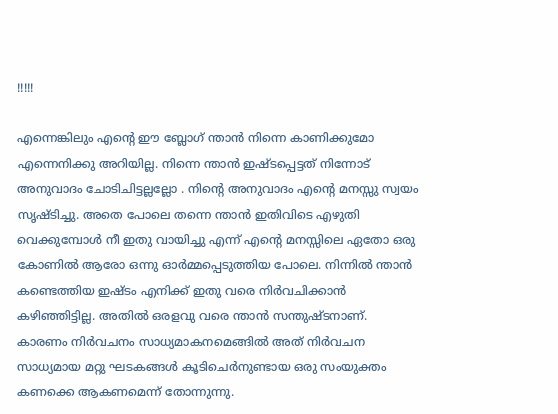!!!!!

എന്നെങ്കിലും എന്റെ ഈ ബ്ലോഗ് ന്താന്‍ നിന്നെ കാണിക്കുമോ എന്നെനിക്കു അറിയില്ല. നിന്നെ ന്താന്‍ ഇഷ്ടപ്പെട്ടത് നിന്നോട് അനുവാദം ചോടിചിട്ടല്ലല്ലോ . നിന്റെ അനുവാദം എന്റെ മനസ്സു സ്വയം സൃഷ്ടിച്ചു. അതെ പോലെ തന്നെ ന്താന്‍ ഇതിവിടെ എഴുതി വെക്കുമ്പോള്‍ നീ ഇതു വായിച്ചു എന്ന് എന്റെ മനസ്സിലെ ഏതോ ഒരു കോണില്‍ ആരോ ഒന്നു ഓര്‍മ്മപ്പെടുത്തിയ പോലെ. നിന്നില്‍ ന്താന്‍ കണ്ടെത്തിയ ഇഷ്ടം എനിക്ക് ഇതു വരെ നിര്‍വചിക്കാന്‍ കഴിഞ്ഞിട്ടില്ല. അതില്‍ ഒരളവു വരെ ന്താന്‍ സന്തുഷ്ടനാണ്. കാരണം നിര്‍വചനം സാധ്യമാകനമെങ്ങില്‍ അത് നിര്‍വചന സാധ്യമായ മറ്റു ഘടകങ്ങള്‍ കൂടിചെര്‍നുണ്ടായ ഒരു സംയുക്തം കണക്കെ ആകണമെന്ന് തോന്നുന്നു.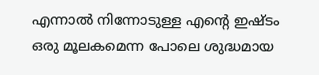എന്നാല്‍ നിന്നോടുള്ള എന്റെ ഇഷ്ടം ഒരു മൂലകമെന്ന പോലെ ശുദ്ധമായ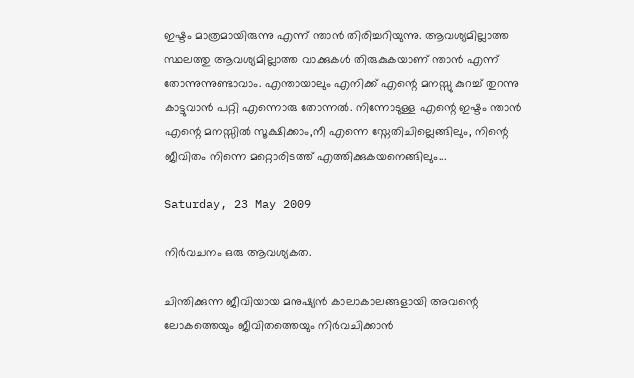ഇഷ്ടം മാത്രമായിരുന്നു എന്ന് ന്താന്‍ തിരിച്ചറിയുന്നു. ആവശ്യമില്ലാത്ത സ്ഥലത്തു ആവശ്യമില്ലാത്ത വാക്കുകള്‍ തിരുകുകയാണ് ന്താന്‍ എന്ന് തോന്നുന്നുണ്ടാവാം. എന്തായാലും എനിക്ക് എന്റെ മനസ്സു കുറച്ച് തുറന്നു കാട്ടുവാന്‍ പറ്റി എന്നൊരു തോന്നല്‍. നിന്നോടുള്ള എന്റെ ഇഷ്ടം ന്താന്‍ എന്റെ മനസ്സില്‍ സൂക്ഷിക്കാം,നീ എന്നെ സ്നേതിചില്ലെങ്ങിലും, നിന്റെ ജീവിതം നിന്നെ മറ്റൊരിടത്ത് എത്തിക്കുകയനെങ്ങിലും...

Saturday, 23 May 2009

നിര്‍വചനം ഒരു ആവശ്യകത.

ചിന്തിക്കുന്ന ജീവിയായ മനുഷ്യന്‍ കാലാകാലങ്ങളായി അവന്റെ ലോകത്തെയും ജീവിതത്തെയും നിര്‍വചിക്കാന്‍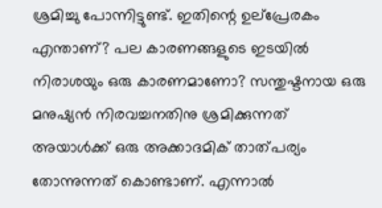ശ്രമിച്ചു പോന്നിട്ടുണ്ട്. ഇതിന്റെ ഉല്പ്രേരകം എന്താണ്? പല കാരണങ്ങളുടെ ഇടയില്‍ നിരാശയും ഒരു കാരണമാണോ? സന്തുഷ്ടനായ ഒരു മനുഷ്യന്‍ നിരവച്ചനതിനു ശ്രമിക്കുന്നത് അയാള്‍ക്ക്‌ ഒരു അക്കാദമിക് താത്പര്യം തോന്നുന്നത് കൊണ്ടാണ്. എന്നാല്‍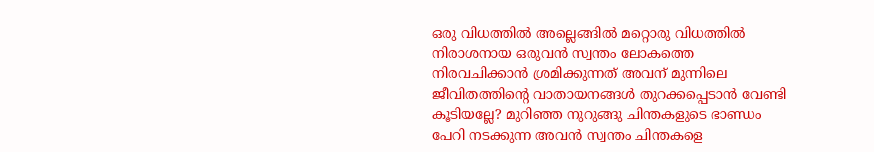ഒരു വിധത്തില്‍ അല്ലെങ്ങില്‍ മറ്റൊരു വിധത്തില്‍ നിരാശനായ ഒരുവന്‍ സ്വന്തം ലോകത്തെ നിരവചിക്കാന്‍ ശ്രമിക്കുന്നത് അവന് മുന്നിലെ ജീവിതത്തിന്റെ വാതായനങ്ങള്‍ തുറക്കപ്പെടാന്‍ വേണ്ടി കൂടിയല്ലേ? മുറിഞ്ഞ നുറുങ്ങു ചിന്തകളുടെ ഭാണ്ഡം പേറി നടക്കുന്ന അവന്‍ സ്വന്തം ചിന്തകളെ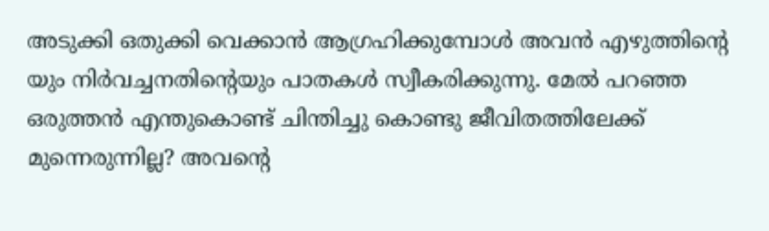അടുക്കി ഒതുക്കി വെക്കാന്‍ ആഗ്രഹിക്കുമ്പോള്‍ അവന്‍ എഴുത്തിന്റെ യും നിര്‍വച്ചനതിന്റെയും പാതകള്‍ സ്വീകരിക്കുന്നു. മേല്‍ പറഞ്ഞ ഒരുത്തന്‍ എന്തുകൊണ്ട് ചിന്തിച്ചു കൊണ്ടു ജീവിതത്തിലേക്ക് മുന്നെരുന്നില്ല? അവന്റെ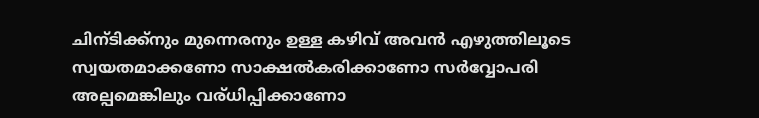ചിന്ടിക്ക്നും മുന്നെരനും ഉള്ള കഴിവ് അവന്‍ എഴുത്തിലൂടെ സ്വയതമാക്കണോ സാക്ഷല്‍കരിക്കാണോ സര്‍വ്വോപരി അല്പമെങ്കിലും വര്ധിപ്പിക്കാണോ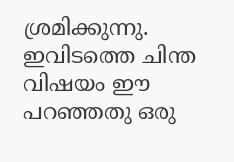ശ്രമിക്കുന്നു. ഇവിടത്തെ ചിന്ത വിഷയം ഈ പറഞ്ഞതു ഒരു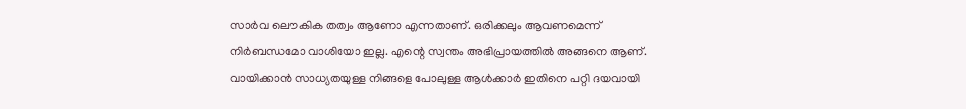സാര്‍വ ലൌകിക തത്വം ആണോ എന്നതാണ്. ഒരിക്കലും ആവണമെന്ന് നിര്‍ബന്ധമോ വാശിയോ ഇല്ല. എന്റെ സ്വന്തം അഭിപ്രായത്തില്‍ അങ്ങനെ ആണ്. വായിക്കാന്‍ സാധ്യതയുള്ള നിങ്ങളെ പോലുള്ള ആള്‍ക്കാര്‍ ഇതിനെ പറ്റി ദയവായി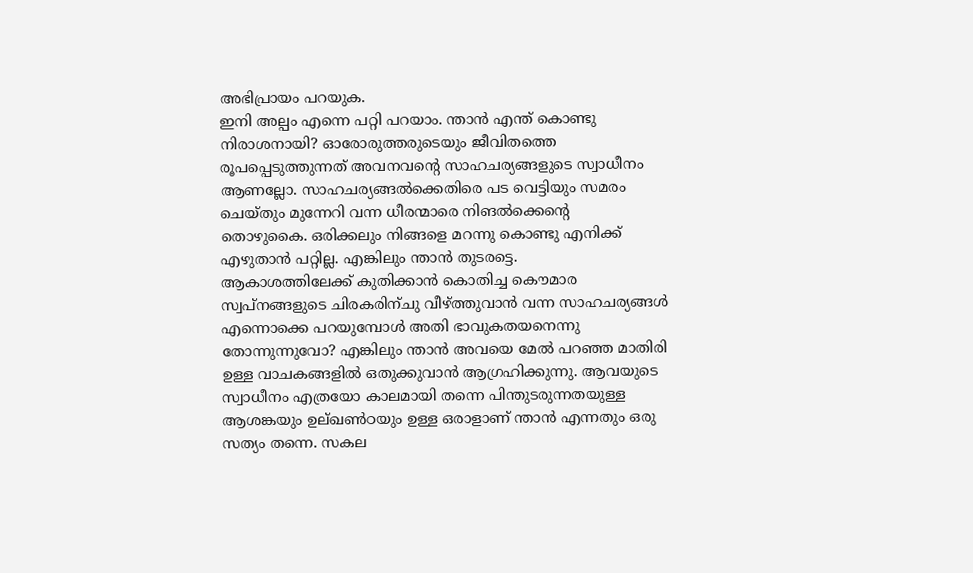അഭിപ്രായം പറയുക.
ഇനി അല്പം എന്നെ പറ്റി പറയാം. ന്താന്‍ എന്ത് കൊണ്ടു നിരാശനായി? ഓരോരുത്തരുടെയും ജീവിതത്തെ രൂപപ്പെടുത്തുന്നത് അവനവന്റെ സാഹചര്യങ്ങളുടെ സ്വാധീനം ആണല്ലോ. സാഹചര്യങ്ങല്‍ക്കെതിരെ പട വെട്ടിയും സമരം ചെയ്തും മുന്നേറി വന്ന ധീരന്മാരെ നിങല്‍ക്കെന്റെ
തൊഴുകൈ. ഒരിക്കലും നിങ്ങളെ മറന്നു കൊണ്ടു എനിക്ക് എഴുതാന്‍ പറ്റില്ല. എങ്കിലും ന്താന്‍ തുടരട്ടെ.
ആകാശത്തിലേക്ക് കുതിക്കാന്‍ കൊതിച്ച കൌമാര സ്വപ്നങ്ങളുടെ ചിരകരിന്ചു വീഴ്ത്തുവാന്‍ വന്ന സാഹചര്യങ്ങള്‍ എന്നൊക്കെ പറയുമ്പോള്‍ അതി ഭാവുകതയനെന്നു തോന്നുന്നുവോ? എങ്കിലും ന്താന്‍ അവയെ മേല്‍ പറഞ്ഞ മാതിരി ഉള്ള വാചകങ്ങളില്‍ ഒതുക്കുവാന്‍ ആഗ്രഹിക്കുന്നു. ആവയുടെ സ്വാധീനം എത്രയോ കാലമായി തന്നെ പിന്തുടരുന്നതയുള്ള ആശങ്കയും ഉല്ഖണ്‍ഠയും ഉള്ള ഒരാളാണ് ന്താന്‍ എന്നതും ഒരു സത്യം തന്നെ. സകല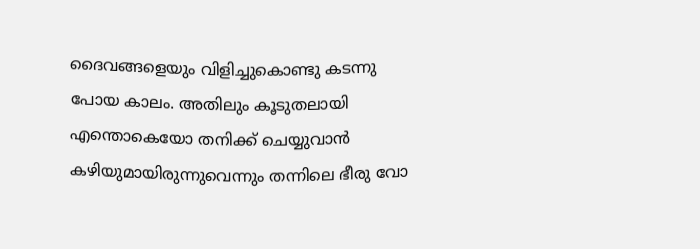ദൈവങ്ങളെയും വിളിച്ചുകൊണ്ടു കടന്നു പോയ കാലം. അതിലും കൂടുതലായി എന്തൊകെയോ തനിക്ക് ചെയ്യുവാന്‍ കഴിയുമായിരുന്നുവെന്നും തന്നിലെ ഭീരു വോ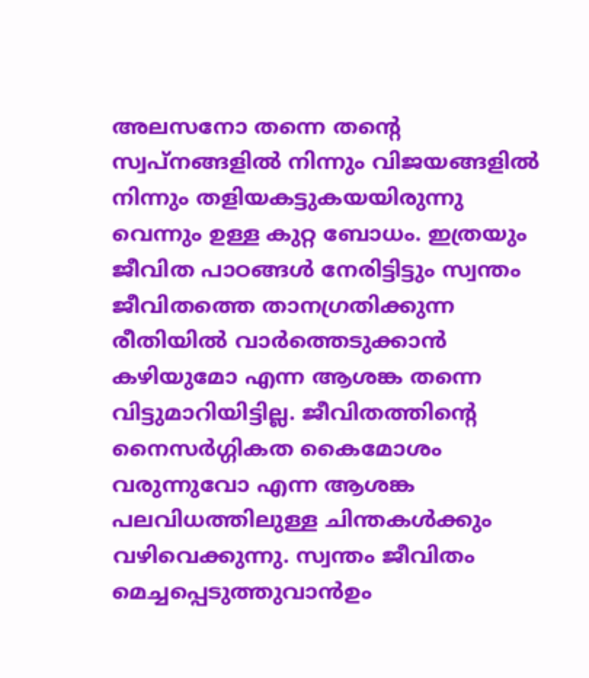അലസനോ തന്നെ തന്റെ സ്വപ്നങ്ങളില്‍ നിന്നും വിജയങ്ങളില്‍ നിന്നും തളിയകട്ടുകയയിരുന്നു വെന്നും ഉള്ള കുറ്റ ബോധം. ഇത്രയും ജീവിത പാഠങ്ങള്‍ നേരിട്ടിട്ടും സ്വന്തം ജീവിതത്തെ താനഗ്രതിക്കുന്ന രീതിയില്‍ വാര്‍ത്തെടുക്കാന്‍ കഴിയുമോ എന്ന ആശങ്ക തന്നെ വിട്ടുമാറിയിട്ടില്ല. ജീവിതത്തിന്റെ നൈസര്‍ഗ്ഗികത കൈമോശം വരുന്നുവോ എന്ന ആശങ്ക പലവിധത്തിലുള്ള ചിന്തകള്‍ക്കും വഴിവെക്കുന്നു. സ്വന്തം ജീവിതം മെച്ചപ്പെടുത്തുവാന്‍ഉം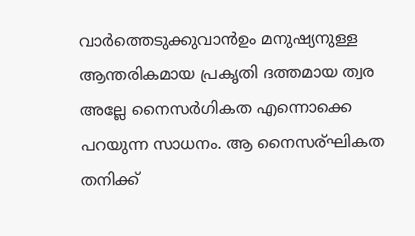വാര്‍ത്തെടുക്കുവാന്‍ഉം മനുഷ്യനുള്ള ആന്തരികമായ പ്രകൃതി ദത്തമായ ത്വര അല്ലേ നൈസര്‍ഗികത എന്നൊക്കെ പറയുന്ന സാധനം. ആ നൈസര്ഘികത തനിക്ക്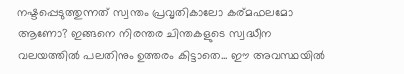നഷ്ടപ്പെടുത്തുന്നത് സ്വന്തം പ്രവൃതികാലോ കര്മഫലമോ ആണോ? ഇങ്ങനെ നിരന്തര ചിന്തകളുടെ സ്വദ്ധീന വലയത്തില്‍ പലതിനും ഉത്തരം കിട്ടാതെ... ഈ അവസ്ഥയില്‍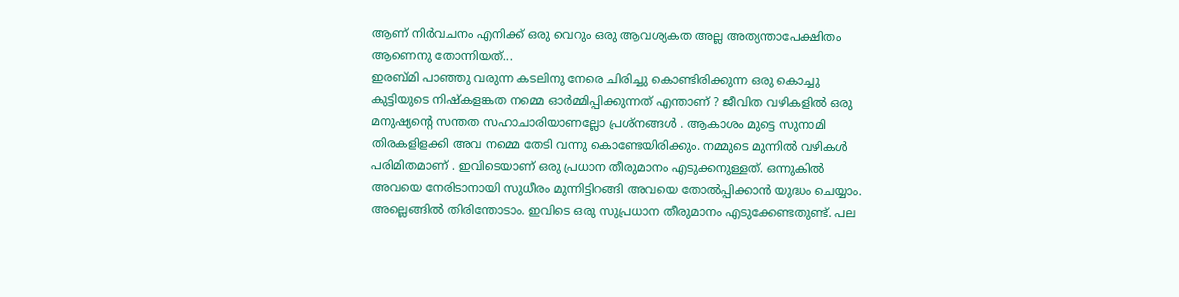ആണ് നിര്‍വചനം എനിക്ക് ഒരു വെറും ഒരു ആവശ്യകത അല്ല അത്യന്താപേക്ഷിതം ആണെനു തോന്നിയത്...
ഇരബ്മി പാഞ്ഞു വരുന്ന കടലിനു നേരെ ചിരിച്ചു കൊണ്ടിരിക്കുന്ന ഒരു കൊച്ചു കുട്ടിയുടെ നിഷ്കളങ്കത നമ്മെ ഓര്‍മ്മിപ്പിക്കുന്നത് എന്താണ് ? ജീവിത വഴികളില്‍ ഒരു മനുഷ്യന്റെ സന്തത സഹാചാരിയാണല്ലോ പ്രശ്നങ്ങള്‍ . ആകാശം മുട്ടെ സുനാമി തിരകളിളക്കി അവ നമ്മെ തേടി വന്നു കൊണ്ടേയിരിക്കും. നമ്മുടെ മുന്നില്‍ വഴികള്‍ പരിമിതമാണ്‌ . ഇവിടെയാണ് ഒരു പ്രധാന തീരുമാനം എടുക്കനുള്ളത്. ഒന്നുകില്‍ അവയെ നേരിടാനായി സുധീരം മുന്നിട്ടിറങ്ങി അവയെ തോല്‍പ്പിക്കാന്‍ യുദ്ധം ചെയ്യാം. അല്ലെങ്ങില്‍ തിരിന്തോടാം. ഇവിടെ ഒരു സുപ്രധാന തീരുമാനം എടുക്കേണ്ടതുണ്ട്‌. പല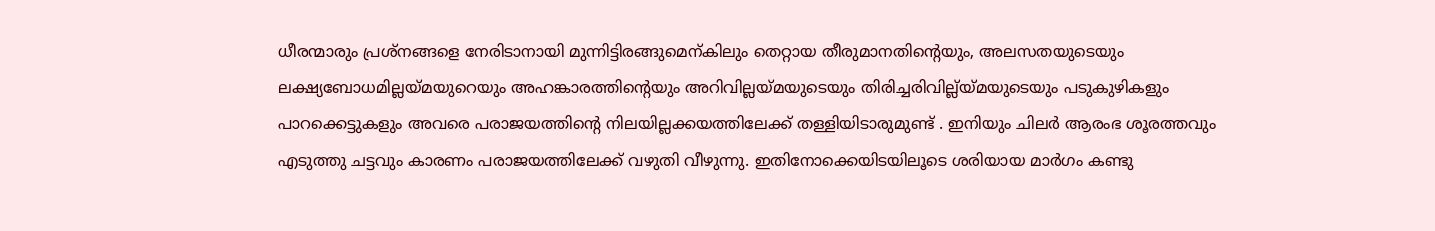ധീരന്മാരും പ്രശ്നങ്ങളെ നേരിടാനായി മുന്നിട്ടിരങ്ങുമെന്കിലും തെറ്റായ തീരുമാനതിന്റെയും, അലസതയുടെയും ലക്ഷ്യബോധമില്ലയ്മയുറെയും അഹങ്കാരത്തിന്റെയും അറിവില്ലയ്മയുടെയും തിരിച്ചരിവില്ല്യ്മയുടെയും പടുകുഴികളും പാറക്കെട്ടുകളും അവരെ പരാജയത്തിന്റെ നിലയില്ലക്കയത്തിലേക്ക് തള്ളിയിടാരുമുണ്ട് . ഇനിയും ചിലര്‍ ആരംഭ ശൂരത്തവും എടുത്തു ചട്ടവും കാരണം പരാജയത്തിലേക്ക് വഴുതി വീഴുന്നു. ഇതിനോക്കെയിടയിലൂടെ ശരിയായ മാര്‍ഗം കണ്ടു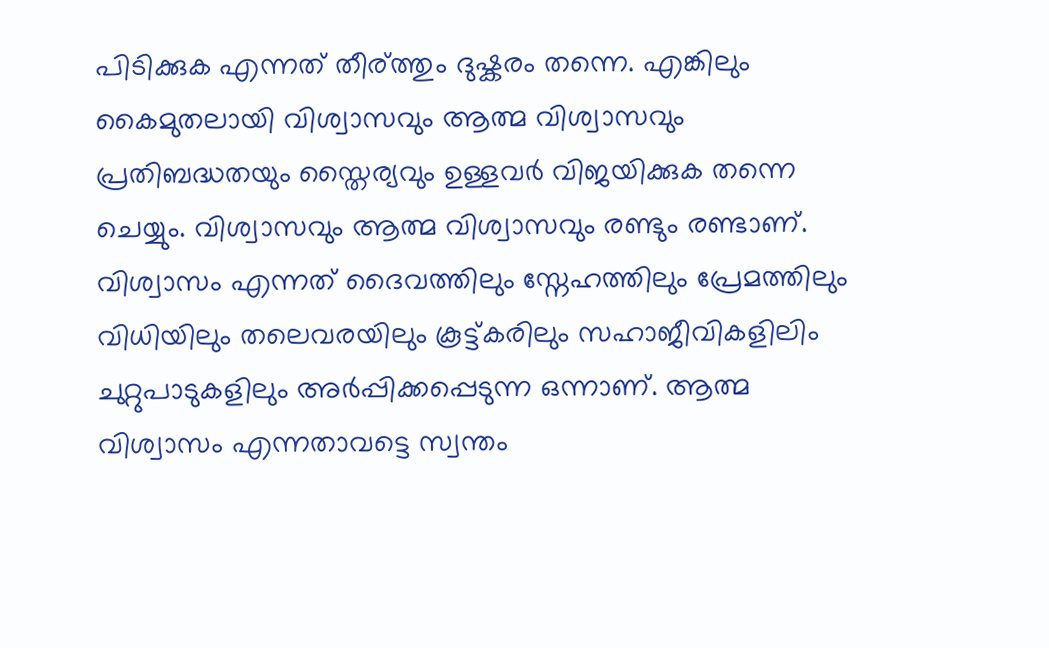പിടിക്കുക എന്നത് തീര്ത്തും ദുഷ്കരം തന്നെ. എങ്കിലും കൈമുതലായി വിശ്വാസവും ആത്മ വിശ്വാസവും പ്രതിബദ്ധതയും സ്തൈര്യവും ഉള്ളവര്‍ വിജയിക്കുക തന്നെ ചെയ്യും. വിശ്വാസവും ആത്മ വിശ്വാസവും രണ്ടും രണ്ടാണ്. വിശ്വാസം എന്നത് ദൈവത്തിലും സ്നേഹത്തിലും പ്രേമത്തിലും വിധിയിലും തലെവരയിലും കൂട്ട്കരിലും സഹാജീവികളിലിം ചുറ്റുപാടുകളിലും അര്‍പ്പിക്കപ്പെടുന്ന ഒന്നാണ്. ആത്മ വിശ്വാസം എന്നതാവട്ടെ സ്വന്തം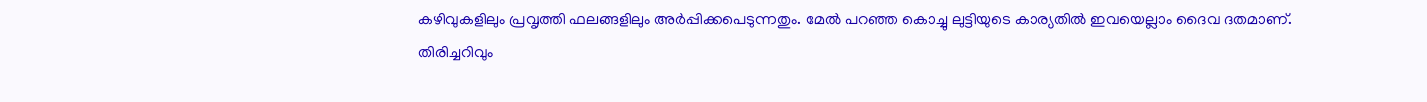കഴിവുകളിലും പ്രവൃത്തി ഫലങ്ങളിലും അര്‍പ്പിക്കപെടുന്നതും. മേല്‍ പറഞ്ഞ കൊച്ചു ലുട്ടിയുടെ കാര്യതില്‍ ഇവയെല്ലാം ദൈവ ദതമാണ്. തിരിച്ചറിവും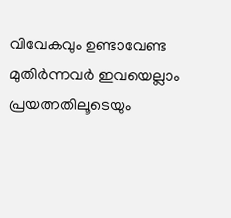വിവേകവും ഉണ്ടാവേണ്ട മുതിര്‍ന്നവര്‍ ഇവയെല്ലാം പ്രയത്നതിലൂടെയും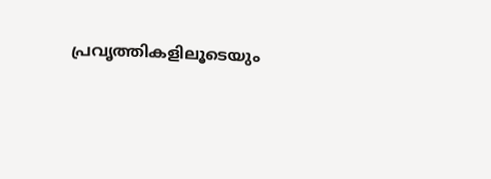പ്രവൃത്തികളിലൂടെയും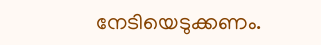നേടിയെടുക്കണം.